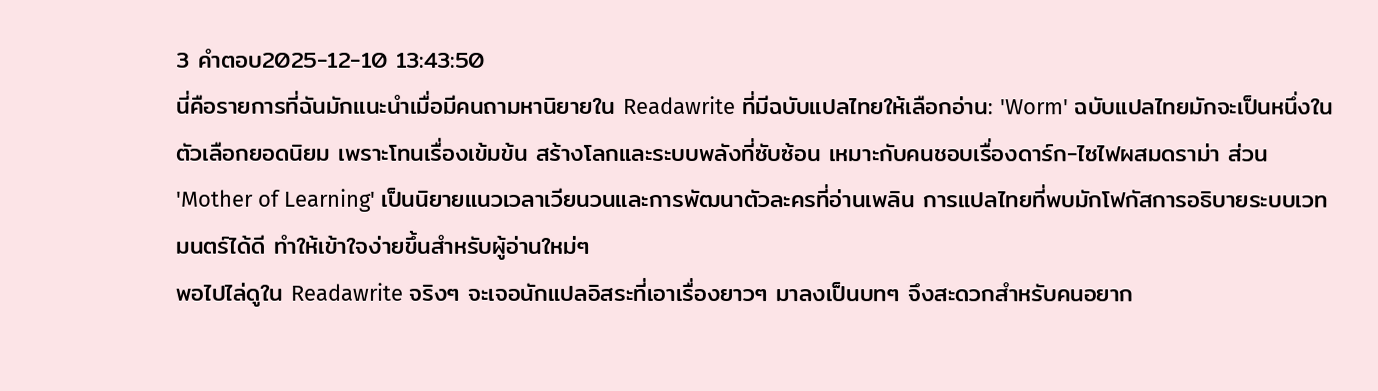3 คำตอบ2025-12-10 13:43:50
นี่คือรายการที่ฉันมักแนะนำเมื่อมีคนถามหานิยายใน Readawrite ที่มีฉบับแปลไทยให้เลือกอ่าน: 'Worm' ฉบับแปลไทยมักจะเป็นหนึ่งในตัวเลือกยอดนิยม เพราะโทนเรื่องเข้มข้น สร้างโลกและระบบพลังที่ซับซ้อน เหมาะกับคนชอบเรื่องดาร์ก-ไซไฟผสมดราม่า ส่วน 'Mother of Learning' เป็นนิยายแนวเวลาเวียนวนและการพัฒนาตัวละครที่อ่านเพลิน การแปลไทยที่พบมักโฟกัสการอธิบายระบบเวทมนตร์ได้ดี ทำให้เข้าใจง่ายขึ้นสำหรับผู้อ่านใหม่ๆ
พอไปไล่ดูใน Readawrite จริงๆ จะเจอนักแปลอิสระที่เอาเรื่องยาวๆ มาลงเป็นบทๆ จึงสะดวกสำหรับคนอยาก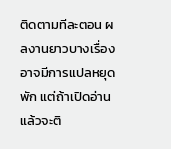ติดตามทีละตอน ผลงานยาวบางเรื่องอาจมีการแปลหยุดพัก แต่ถ้าเปิดอ่านแล้วจะติ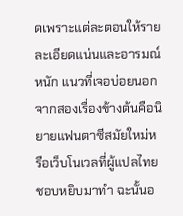ดเพราะแต่ละตอนให้รายละเอียดแน่นและอารมณ์หนัก แนวที่เจอบ่อยนอกจากสองเรื่องข้างต้นคือนิยายแฟนตาซีสมัยใหม่หรือเว็บโนเวลที่ผู้แปลไทยชอบหยิบมาทำ ฉะนั้นอ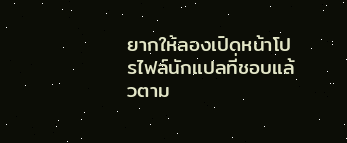ยากให้ลองเปิดหน้าโปรไฟล์นักแปลที่ชอบแล้วตาม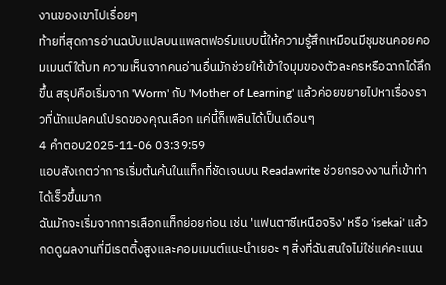งานของเขาไปเรื่อยๆ
ท้ายที่สุดการอ่านฉบับแปลบนแพลตฟอร์มแบบนี้ให้ความรู้สึกเหมือนมีชุมชนคอยคอมเมนต์ใต้บท ความเห็นจากคนอ่านอื่นมักช่วยให้เข้าใจมุมของตัวละครหรือฉากได้ลึกขึ้น สรุปคือเริ่มจาก 'Worm' กับ 'Mother of Learning' แล้วค่อยขยายไปหาเรื่องราวที่นักแปลคนโปรดของคุณเลือก แค่นี้ก็เพลินได้เป็นเดือนๆ
4 คำตอบ2025-11-06 03:39:59
แอบสังเกตว่าการเริ่มต้นค้นในแท็กที่ชัดเจนบน Readawrite ช่วยกรองงานที่เข้าท่าได้เร็วขึ้นมาก
ฉันมักจะเริ่มจากการเลือกแท็กย่อยก่อน เช่น 'แฟนตาซีเหนือจริง' หรือ 'isekai' แล้วกดดูผลงานที่มีเรตติ้งสูงและคอมเมนต์แนะนำเยอะ ๆ สิ่งที่ฉันสนใจไม่ใช่แค่คะแนน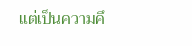แต่เป็นความคึ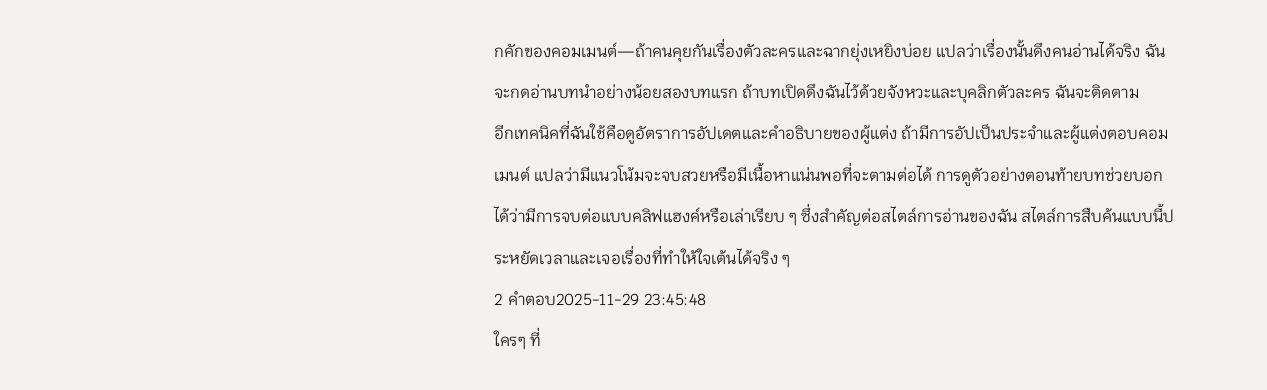กคักของคอมเมนต์—ถ้าคนคุยกันเรื่องตัวละครและฉากยุ่งเหยิงบ่อย แปลว่าเรื่องนั้นดึงคนอ่านได้จริง ฉันจะกดอ่านบทนำอย่างน้อยสองบทแรก ถ้าบทเปิดดึงฉันไว้ด้วยจังหวะและบุคลิกตัวละคร ฉันจะติดตาม
อีกเทคนิคที่ฉันใช้คือดูอัตราการอัปเดตและคำอธิบายของผู้แต่ง ถ้ามีการอัปเป็นประจำและผู้แต่งตอบคอมเมนต์ แปลว่ามีแนวโน้มจะจบสวยหรือมีเนื้อหาแน่นพอที่จะตามต่อได้ การดูตัวอย่างตอนท้ายบทช่วยบอกได้ว่ามีการจบต่อแบบคลิฟแฮงค์หรือเล่าเรียบ ๆ ซึ่งสำคัญต่อสไตล์การอ่านของฉัน สไตล์การสืบค้นแบบนี้ประหยัดเวลาและเจอเรื่องที่ทำให้ใจเต้นได้จริง ๆ
2 คำตอบ2025-11-29 23:45:48
ใครๆ ที่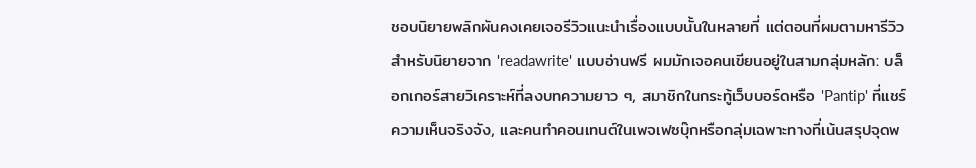ชอบนิยายพลิกผันคงเคยเจอรีวิวแนะนำเรื่องแบบนั้นในหลายที่ แต่ตอนที่ผมตามหารีวิวสำหรับนิยายจาก 'readawrite' แบบอ่านฟรี ผมมักเจอคนเขียนอยู่ในสามกลุ่มหลัก: บล็อกเกอร์สายวิเคราะห์ที่ลงบทความยาว ๆ, สมาชิกในกระทู้เว็บบอร์ดหรือ 'Pantip' ที่แชร์ความเห็นจริงจัง, และคนทำคอนเทนต์ในเพจเฟซบุ๊กหรือกลุ่มเฉพาะทางที่เน้นสรุปจุดพ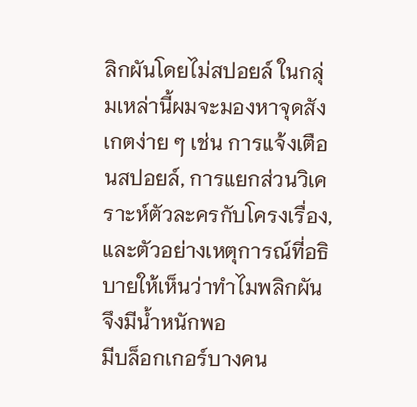ลิกผันโดยไม่สปอยล์ ในกลุ่มเหล่านี้ผมจะมองหาจุดสังเกตง่าย ๆ เช่น การแจ้งเตือนสปอยล์, การแยกส่วนวิเคราะห์ตัวละครกับโครงเรื่อง, และตัวอย่างเหตุการณ์ที่อธิบายให้เห็นว่าทำไมพลิกผันจึงมีน้ำหนักพอ
มีบล็อกเกอร์บางคน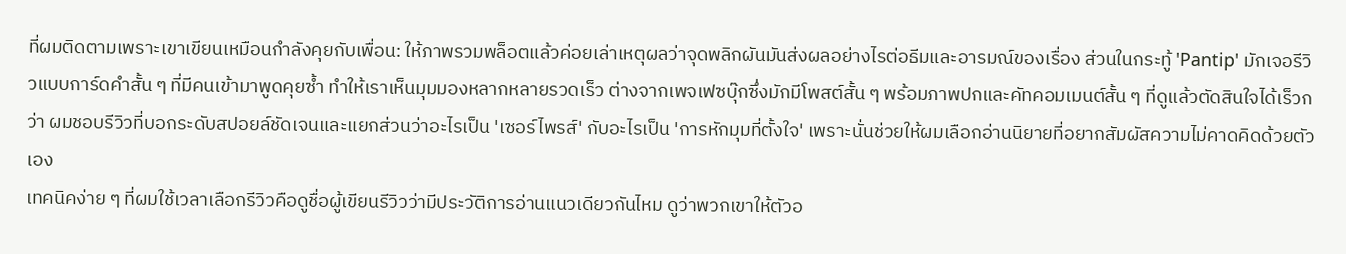ที่ผมติดตามเพราะเขาเขียนเหมือนกำลังคุยกับเพื่อน: ให้ภาพรวมพล็อตแล้วค่อยเล่าเหตุผลว่าจุดพลิกผันมันส่งผลอย่างไรต่อธีมและอารมณ์ของเรื่อง ส่วนในกระทู้ 'Pantip' มักเจอรีวิวแบบการ์ดคำสั้น ๆ ที่มีคนเข้ามาพูดคุยซ้ำ ทำให้เราเห็นมุมมองหลากหลายรวดเร็ว ต่างจากเพจเฟซบุ๊กซึ่งมักมีโพสต์สั้น ๆ พร้อมภาพปกและคัทคอมเมนต์สั้น ๆ ที่ดูแล้วตัดสินใจได้เร็วกว่า ผมชอบรีวิวที่บอกระดับสปอยล์ชัดเจนและแยกส่วนว่าอะไรเป็น 'เซอร์ไพรส์' กับอะไรเป็น 'การหักมุมที่ตั้งใจ' เพราะนั่นช่วยให้ผมเลือกอ่านนิยายที่อยากสัมผัสความไม่คาดคิดด้วยตัวเอง
เทคนิคง่าย ๆ ที่ผมใช้เวลาเลือกรีวิวคือดูชื่อผู้เขียนรีวิวว่ามีประวัติการอ่านแนวเดียวกันไหม ดูว่าพวกเขาให้ตัวอ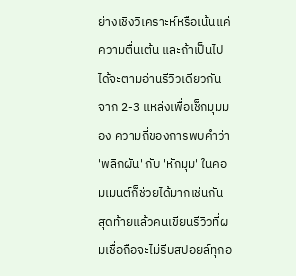ย่างเชิงวิเคราะห์หรือเน้นแค่ความตื่นเต้น และถ้าเป็นไปได้จะตามอ่านรีวิวเดียวกันจาก 2-3 แหล่งเพื่อเช็กมุมมอง ความถี่ของการพบคำว่า 'พลิกผัน' กับ 'หักมุม' ในคอมเมนต์ก็ช่วยได้มากเช่นกัน สุดท้ายแล้วคนเขียนรีวิวที่ผมเชื่อถือจะไม่รีบสปอยล์ทุกอ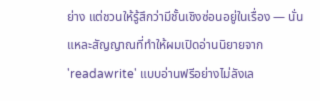ย่าง แต่ชวนให้รู้สึกว่ามีชั้นเชิงซ่อนอยู่ในเรื่อง — นั่นแหละสัญญาณที่ทำให้ผมเปิดอ่านนิยายจาก 'readawrite' แบบอ่านฟรีอย่างไม่ลังเล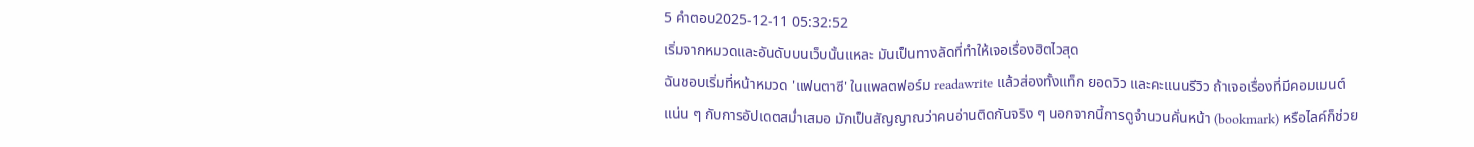5 คำตอบ2025-12-11 05:32:52
เริ่มจากหมวดและอันดับบนเว็บนั้นแหละ มันเป็นทางลัดที่ทำให้เจอเรื่องฮิตไวสุด
ฉันชอบเริ่มที่หน้าหมวด 'แฟนตาซี' ในแพลตฟอร์ม readawrite แล้วส่องทั้งแท็ก ยอดวิว และคะแนนรีวิว ถ้าเจอเรื่องที่มีคอมเมนต์แน่น ๆ กับการอัปเดตสม่ำเสมอ มักเป็นสัญญาณว่าคนอ่านติดกันจริง ๆ นอกจากนี้การดูจำนวนคั่นหน้า (bookmark) หรือไลค์ก็ช่วย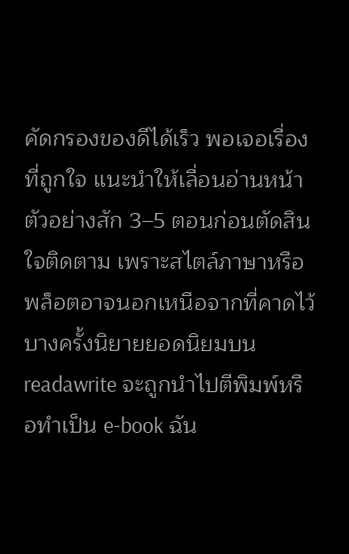คัดกรองของดีได้เร็ว พอเจอเรื่องที่ถูกใจ แนะนำให้เลื่อนอ่านหน้าตัวอย่างสัก 3–5 ตอนก่อนตัดสินใจติดตาม เพราะสไตล์ภาษาหรือพล็อตอาจนอกเหนือจากที่คาดไว้
บางครั้งนิยายยอดนิยมบน readawrite จะถูกนำไปตีพิมพ์หรือทำเป็น e-book ฉัน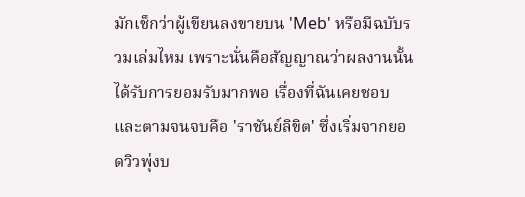มักเช็กว่าผู้เขียนลงขายบน 'Meb' หรือมีฉบับรวมเล่มไหม เพราะนั่นคือสัญญาณว่าผลงานนั้นได้รับการยอมรับมากพอ เรื่องที่ฉันเคยชอบและตามจนจบคือ 'ราชันย์ลิขิต' ซึ่งเริ่มจากยอดวิวพุ่งบ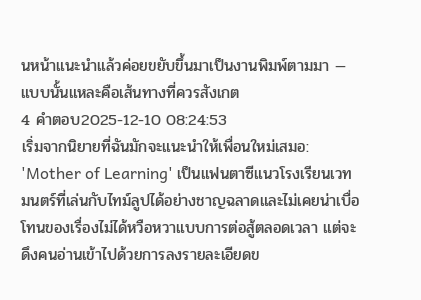นหน้าแนะนำแล้วค่อยขยับขึ้นมาเป็นงานพิมพ์ตามมา — แบบนั้นแหละคือเส้นทางที่ควรสังเกต
4 คำตอบ2025-12-10 08:24:53
เริ่มจากนิยายที่ฉันมักจะแนะนำให้เพื่อนใหม่เสมอ: 'Mother of Learning' เป็นแฟนตาซีแนวโรงเรียนเวทมนตร์ที่เล่นกับไทม์ลูปได้อย่างชาญฉลาดและไม่เคยน่าเบื่อ
โทนของเรื่องไม่ได้หวือหวาแบบการต่อสู้ตลอดเวลา แต่จะดึงคนอ่านเข้าไปด้วยการลงรายละเอียดข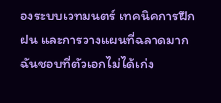องระบบเวทมนตร์ เทคนิคการฝึกฝน และการวางแผนที่ฉลาดมาก ฉันชอบที่ตัวเอกไม่ได้เก่ง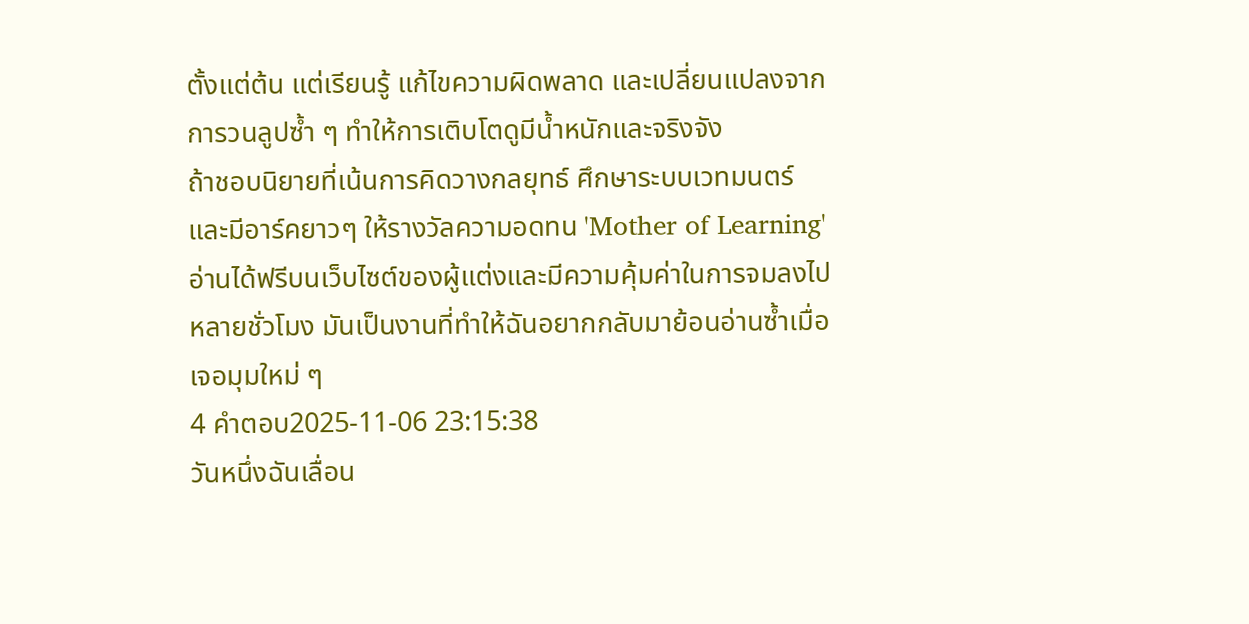ตั้งแต่ต้น แต่เรียนรู้ แก้ไขความผิดพลาด และเปลี่ยนแปลงจากการวนลูปซ้ำ ๆ ทำให้การเติบโตดูมีน้ำหนักและจริงจัง
ถ้าชอบนิยายที่เน้นการคิดวางกลยุทธ์ ศึกษาระบบเวทมนตร์ และมีอาร์คยาวๆ ให้รางวัลความอดทน 'Mother of Learning' อ่านได้ฟรีบนเว็บไซต์ของผู้แต่งและมีความคุ้มค่าในการจมลงไปหลายชั่วโมง มันเป็นงานที่ทำให้ฉันอยากกลับมาย้อนอ่านซ้ำเมื่อเจอมุมใหม่ ๆ
4 คำตอบ2025-11-06 23:15:38
วันหนึ่งฉันเลื่อน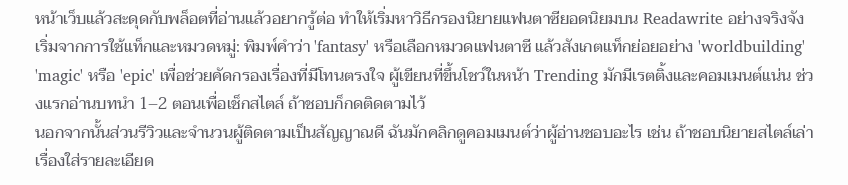หน้าเว็บแล้วสะดุดกับพล็อตที่อ่านแล้วอยากรู้ต่อ ทำให้เริ่มหาวิธีกรองนิยายแฟนตาซียอดนิยมบน Readawrite อย่างจริงจัง
เริ่มจากการใช้แท็กและหมวดหมู่: พิมพ์คำว่า 'fantasy' หรือเลือกหมวดแฟนตาซี แล้วสังเกตแท็กย่อยอย่าง 'worldbuilding' 'magic' หรือ 'epic' เพื่อช่วยคัดกรองเรื่องที่มีโทนตรงใจ ผู้เขียนที่ขึ้นโชว์ในหน้า Trending มักมีเรตติ้งและคอมเมนต์แน่น ช่วงแรกอ่านบทนำ 1–2 ตอนเพื่อเช็กสไตล์ ถ้าชอบก็กดติดตามไว้
นอกจากนั้นส่วนรีวิวและจำนวนผู้ติดตามเป็นสัญญาณดี ฉันมักคลิกดูคอมเมนต์ว่าผู้อ่านชอบอะไร เช่น ถ้าชอบนิยายสไตล์เล่าเรื่องใส่รายละเอียด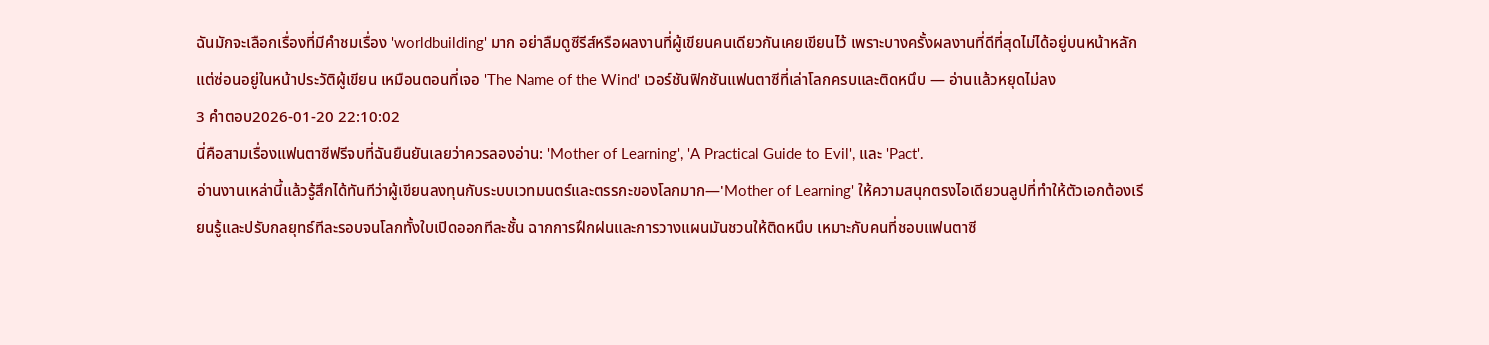ฉันมักจะเลือกเรื่องที่มีคำชมเรื่อง 'worldbuilding' มาก อย่าลืมดูซีรีส์หรือผลงานที่ผู้เขียนคนเดียวกันเคยเขียนไว้ เพราะบางครั้งผลงานที่ดีที่สุดไม่ได้อยู่บนหน้าหลัก แต่ซ่อนอยู่ในหน้าประวัติผู้เขียน เหมือนตอนที่เจอ 'The Name of the Wind' เวอร์ชันฟิกชันแฟนตาซีที่เล่าโลกครบและติดหนึบ — อ่านแล้วหยุดไม่ลง
3 คำตอบ2026-01-20 22:10:02
นี่คือสามเรื่องแฟนตาซีฟรีจบที่ฉันยืนยันเลยว่าควรลองอ่าน: 'Mother of Learning', 'A Practical Guide to Evil', และ 'Pact'.
อ่านงานเหล่านี้แล้วรู้สึกได้ทันทีว่าผู้เขียนลงทุนกับระบบเวทมนตร์และตรรกะของโลกมาก—'Mother of Learning' ให้ความสนุกตรงไอเดียวนลูปที่ทำให้ตัวเอกต้องเรียนรู้และปรับกลยุทธ์ทีละรอบจนโลกทั้งใบเปิดออกทีละชั้น ฉากการฝึกฝนและการวางแผนมันชวนให้ติดหนึบ เหมาะกับคนที่ชอบแฟนตาซี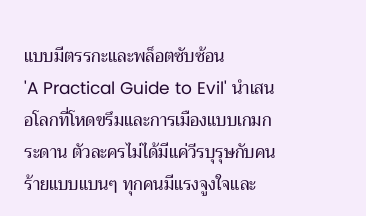แบบมีตรรกะและพล็อตซับซ้อน
'A Practical Guide to Evil' นำเสนอโลกที่โหดขรึมและการเมืองแบบเกมกระดาน ตัวละครไม่ได้มีแค่วีรบุรุษกับคนร้ายแบบแบนๆ ทุกคนมีแรงจูงใจและ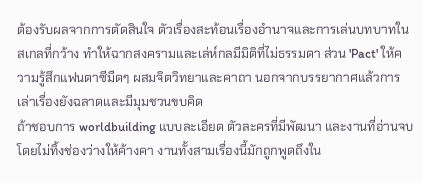ต้องรับผลจากการตัดสินใจ ตัวเรื่องสะท้อนเรื่องอำนาจและการเล่นบทบาทในสเกลที่กว้าง ทำให้ฉากสงครามและเล่ห์กลมีมิติที่ไม่ธรรมดา ส่วน 'Pact' ให้ความรู้สึกแฟนตาซีมืดๆ ผสมจิตวิทยาและคาถา นอกจากบรรยากาศแล้วการเล่าเรื่องยังฉลาดและมีมุมชวนขบคิด
ถ้าชอบการ worldbuilding แบบละเอียด ตัวละครที่มีพัฒนา และงานที่อ่านจบโดยไม่ทิ้งช่องว่างให้ค้างคา งานทั้งสามเรื่องนี้มักถูกพูดถึงใน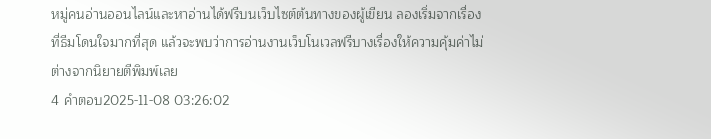หมู่คนอ่านออนไลน์และหาอ่านได้ฟรีบนเว็บไซต์ต้นทางของผู้เขียน ลองเริ่มจากเรื่องที่ธีมโดนใจมากที่สุด แล้วจะพบว่าการอ่านงานเว็บโนเวลฟรีบางเรื่องให้ความคุ้มค่าไม่ต่างจากนิยายตีพิมพ์เลย
4 คำตอบ2025-11-08 03:26:02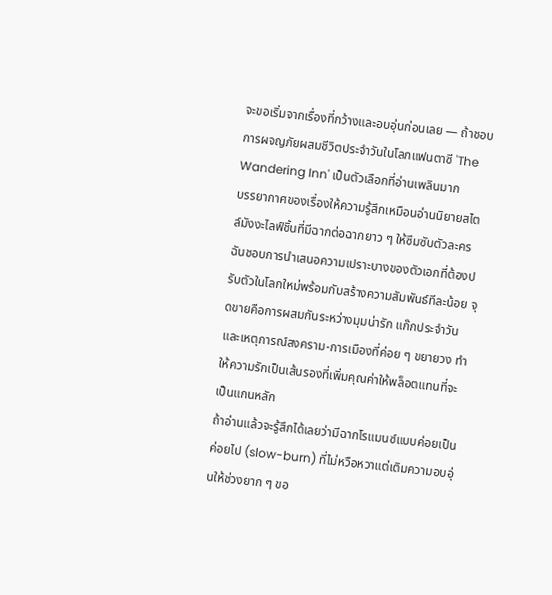จะขอเริ่มจากเรื่องที่กว้างและอบอุ่นก่อนเลย — ถ้าชอบการผจญภัยผสมชีวิตประจำวันในโลกแฟนตาซี 'The Wandering Inn' เป็นตัวเลือกที่อ่านเพลินมาก
บรรยากาศของเรื่องให้ความรู้สึกเหมือนอ่านนิยายสไตล์มังงะไลฟ์ชิ้นที่มีฉากต่อฉากยาว ๆ ให้ซึมซับตัวละคร ฉันชอบการนำเสนอความเปราะบางของตัวเอกที่ต้องปรับตัวในโลกใหม่พร้อมกับสร้างความสัมพันธ์ทีละน้อย จุดขายคือการผสมกันระหว่างมุมน่ารัก แก๊กประจำวัน และเหตุการณ์สงคราม-การเมืองที่ค่อย ๆ ขยายวง ทำให้ความรักเป็นเส้นรองที่เพิ่มคุณค่าให้พล็อตแทนที่จะเป็นแกนหลัก
ถ้าอ่านแล้วจะรู้สึกได้เลยว่ามีฉากโรแมนซ์แบบค่อยเป็นค่อยไป (slow-burn) ที่ไม่หวือหวาแต่เติมความอบอุ่นให้ช่วงยาก ๆ ขอ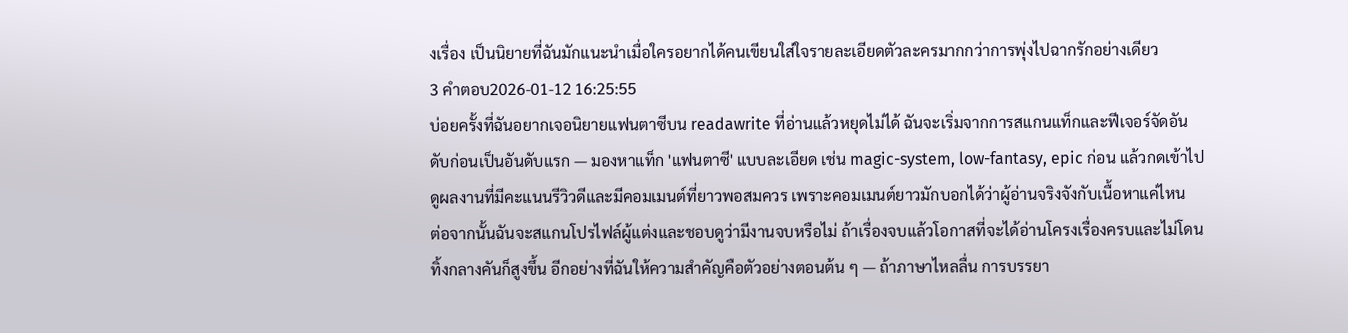งเรื่อง เป็นนิยายที่ฉันมักแนะนำเมื่อใครอยากได้คนเขียนใส่ใจรายละเอียดตัวละครมากกว่าการพุ่งไปฉากรักอย่างเดียว
3 คำตอบ2026-01-12 16:25:55
บ่อยครั้งที่ฉันอยากเจอนิยายแฟนตาซีบน readawrite ที่อ่านแล้วหยุดไม่ได้ ฉันจะเริ่มจากการสแกนแท็กและฟีเจอร์จัดอันดับก่อนเป็นอันดับแรก — มองหาแท็ก 'แฟนตาซี' แบบละเอียด เช่น magic-system, low-fantasy, epic ก่อน แล้วกดเข้าไปดูผลงานที่มีคะแนนรีวิวดีและมีคอมเมนต์ที่ยาวพอสมควร เพราะคอมเมนต์ยาวมักบอกได้ว่าผู้อ่านจริงจังกับเนื้อหาแค่ไหน
ต่อจากนั้นฉันจะสแกนโปรไฟล์ผู้แต่งและชอบดูว่ามีงานจบหรือไม่ ถ้าเรื่องจบแล้วโอกาสที่จะได้อ่านโครงเรื่องครบและไม่โดนทิ้งกลางคันก็สูงขึ้น อีกอย่างที่ฉันให้ความสำคัญคือตัวอย่างตอนต้น ๆ — ถ้าภาษาไหลลื่น การบรรยา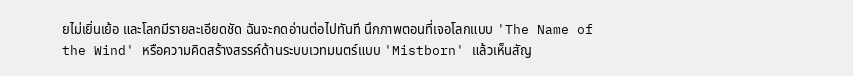ยไม่เยิ่นเย้อ และโลกมีรายละเอียดชัด ฉันจะกดอ่านต่อไปทันที นึกภาพตอนที่เจอโลกแบบ 'The Name of the Wind' หรือความคิดสร้างสรรค์ด้านระบบเวทมนตร์แบบ 'Mistborn' แล้วเห็นสัญ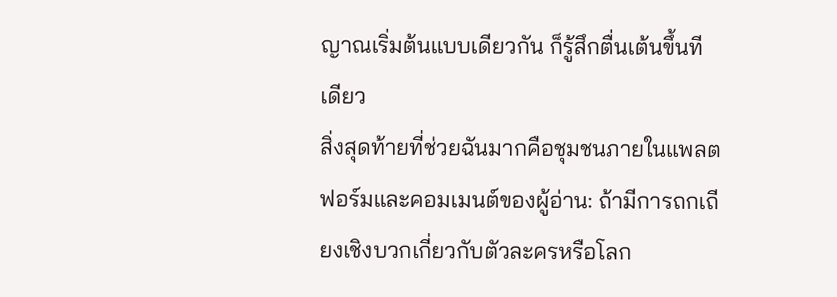ญาณเริ่มต้นแบบเดียวกัน ก็รู้สึกตื่นเต้นขึ้นทีเดียว
สิ่งสุดท้ายที่ช่วยฉันมากคือชุมชนภายในแพลตฟอร์มและคอมเมนต์ของผู้อ่าน: ถ้ามีการถกเถียงเชิงบวกเกี่ยวกับตัวละครหรือโลก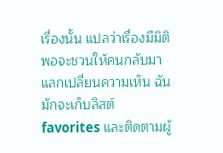เรื่องนั้น แปลว่าเรื่องมีมิติพอจะชวนให้คนกลับมาแลกเปลี่ยนความเห็น ฉันมักจะเก็บลิสต์ favorites และติดตามผู้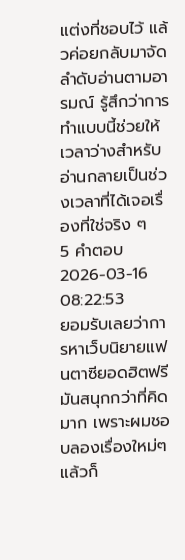แต่งที่ชอบไว้ แล้วค่อยกลับมาจัดลำดับอ่านตามอารมณ์ รู้สึกว่าการทำแบบนี้ช่วยให้เวลาว่างสำหรับอ่านกลายเป็นช่วงเวลาที่ได้เจอเรื่องที่ใช่จริง ๆ
5 คำตอบ2026-03-16 08:22:53
ยอมรับเลยว่าการหาเว็บนิยายแฟนตาซียอดฮิตฟรีมันสนุกกว่าที่คิดมาก เพราะผมชอบลองเรื่องใหม่ๆ แล้วก็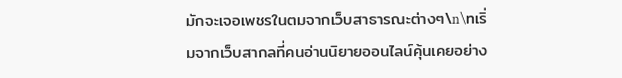มักจะเจอเพชรในตมจากเว็บสาธารณะต่างๆ\n\nเริ่มจากเว็บสากลที่คนอ่านนิยายออนไลน์คุ้นเคยอย่าง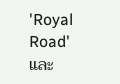'Royal Road' และ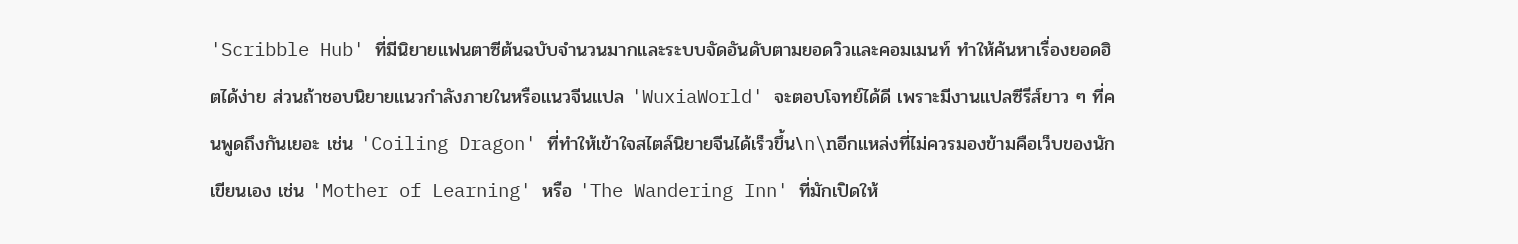'Scribble Hub' ที่มีนิยายแฟนตาซีต้นฉบับจำนวนมากและระบบจัดอันดับตามยอดวิวและคอมเมนท์ ทำให้ค้นหาเรื่องยอดฮิตได้ง่าย ส่วนถ้าชอบนิยายแนวกำลังภายในหรือแนวจีนแปล 'WuxiaWorld' จะตอบโจทย์ได้ดี เพราะมีงานแปลซีรีส์ยาว ๆ ที่คนพูดถึงกันเยอะ เช่น 'Coiling Dragon' ที่ทำให้เข้าใจสไตล์นิยายจีนได้เร็วขึ้น\n\nอีกแหล่งที่ไม่ควรมองข้ามคือเว็บของนักเขียนเอง เช่น 'Mother of Learning' หรือ 'The Wandering Inn' ที่มักเปิดให้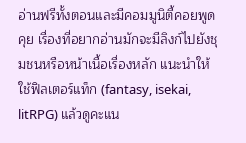อ่านฟรีทั้งตอนและมีคอมมูนิตี้คอยพูดคุย เรื่องที่อยากอ่านมักจะมีลิงก์ไปยังชุมชนหรือหน้าเนื้อเรื่องหลัก แนะนำให้ใช้ฟิลเตอร์แท็ก (fantasy, isekai, litRPG) แล้วดูคะแน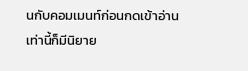นกับคอมเมนท์ก่อนกดเข้าอ่าน เท่านี้ก็มีนิยาย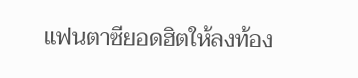แฟนตาซียอดฮิตให้ลงท้อง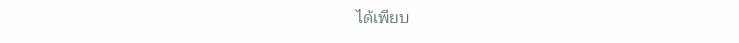ได้เพียบ